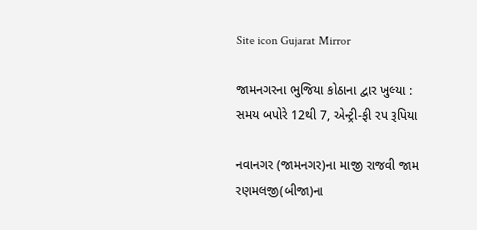Site icon Gujarat Mirror

જામનગરના ભુજિયા કોઠાના દ્વાર ખુલ્યા : સમય બપોરે 12થી 7, એન્ટ્રી-ફી રપ રૂપિયા

નવાનગર (જામનગર)ના માજી રાજવી જામ રણમલજી(બીજા)ના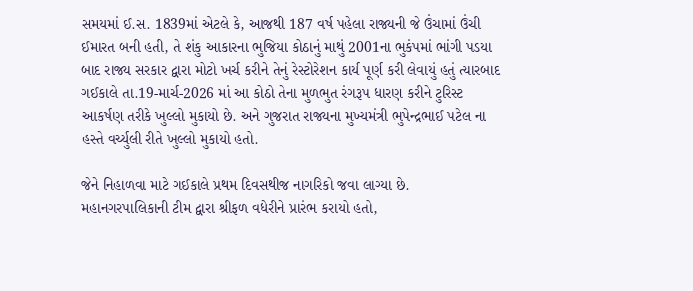સમયમાં ઈ.સ. 1839માં એટલે કે, આજથી 187 વર્ષ પહેલા રાજ્યની જે ઉંચામાં ઉંચી ઈમારત બની હતી, તે શંકુ આકારના ભુજિયા કોઠાનું માથું 2001ના ભુકંપમાં ભાંગી પડયા બાદ રાજ્ય સરકાર દ્વારા મોટો ખર્ચ કરીને તેનું રેસ્ટોરેશન કાર્ય પૂર્ણ કરી લેવાયું હતું ત્યારબાદ ગઈકાલે તા.19-માર્ચ-2026 માં આ કોઠો તેના મુળભુત રંગરૂપ ધારણ કરીને ટુરિસ્ટ આકર્ષણ તરીકે ખુલ્લો મુકાયો છે. અને ગુજરાત રાજ્યના મુખ્યમંત્રી ભુપેન્દ્રભાઈ પટેલ ના હસ્તે વર્ચ્યુલી રીતે ખુલ્લો મુકાયો હતો.

જેને નિહાળવા માટે ગઈકાલે પ્રથમ દિવસથીજ નાગરિકો જવા લાગ્યા છે. મહાનગરપાલિકાની ટીમ દ્વારા શ્રીફળ વધેરીને પ્રારંભ કરાયો હતો,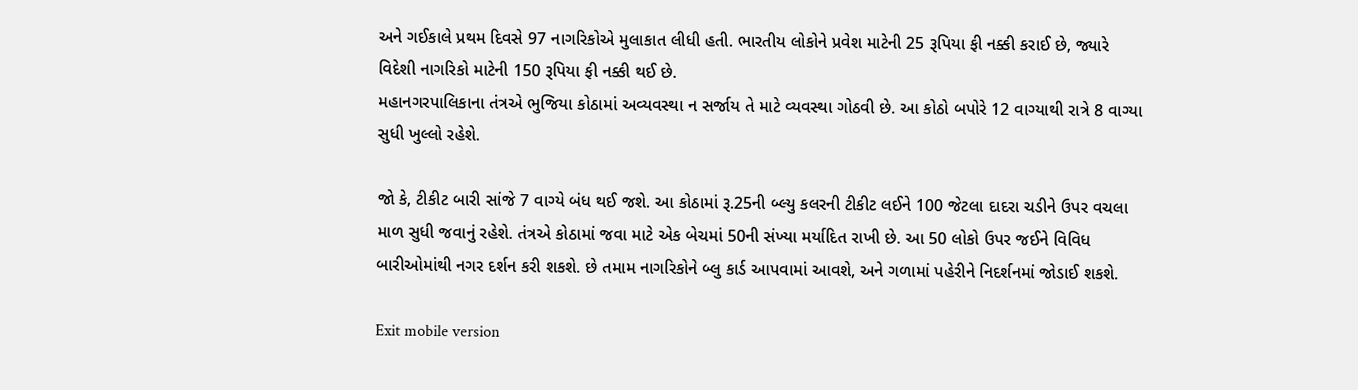અને ગઈકાલે પ્રથમ દિવસે 97 નાગરિકોએ મુલાકાત લીધી હતી. ભારતીય લોકોને પ્રવેશ માટેની 25 રૂપિયા ફી નક્કી કરાઈ છે, જ્યારે વિદેશી નાગરિકો માટેની 150 રૂપિયા ફી નક્કી થઈ છે.
મહાનગરપાલિકાના તંત્રએ ભુજિયા કોઠામાં અવ્યવસ્થા ન સર્જાય તે માટે વ્યવસ્થા ગોઠવી છે. આ કોઠો બપોરે 12 વાગ્યાથી રાત્રે 8 વાગ્યા સુધી ખુલ્લો રહેશે.

જો કે, ટીકીટ બારી સાંજે 7 વાગ્યે બંધ થઈ જશે. આ કોઠામાં રૂ.25ની બ્લ્યુ કલરની ટીકીટ લઈને 100 જેટલા દાદરા ચડીને ઉપર વચલા માળ સુધી જવાનું રહેશે. તંત્રએ કોઠામાં જવા માટે એક બેચમાં 50ની સંખ્યા મર્યાદિત રાખી છે. આ 50 લોકો ઉપર જઈને વિવિધ બારીઓમાંથી નગર દર્શન કરી શકશે. છે તમામ નાગરિકોને બ્લુ કાર્ડ આપવામાં આવશે, અને ગળામાં પહેરીને નિદર્શનમાં જોડાઈ શકશે.

Exit mobile version